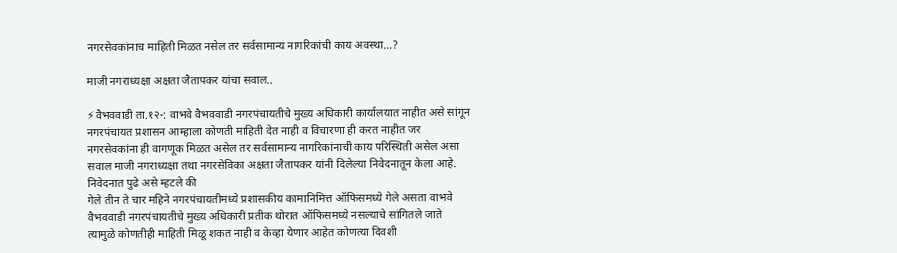नगरसेवकांनाच माहिती मिळत नसेल तर सर्वसामान्य नागरिकांची काय अवस्था…?

माजी नगराध्यक्षा अक्षता जैतापकर यांचा सवाल..

⚡वैभववाडी ता.१२-: वाभवे वैभववाडी नगरपंचायतीचे मुख्य अधिकारी कार्यालयात नाहीत असे सांगून नगरपंचायत प्रशासन आम्हाला कोणती माहिती देत नाही व विचारणा ही करत नाहीत जर नगरसेवकांना ही वागणूक मिळत असेल तर सर्वसामान्य नागरिकांनाची काय परिस्थिती असेल असा सवाल माजी नगराध्यक्षा तथा नगरसेविका अक्षता जैतापकर यांनी दिलेल्या निवेदनातून केला आहे.
निवेदनात पुढे असे म्हटले की
गेले तीन ते चार महिने नगरपंचायतीमध्ये प्रशासकीय कामानिमित्त ऑफिसमध्ये गेले असता वाभवे वैभववाडी नगरपंचायतीचे मुख्य अधिकारी प्रतीक थोरात ऑफिसमध्ये नसल्याचे सांगितले जाते त्यामुळे कोणतीही माहिती मिळू शकत नाही व केव्हा येणार आहेत कोणत्या दिवशी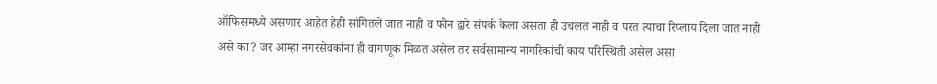ऑफिसमध्ये असणार आहेत हेही सांगितले जात नाही व फोन द्वारे संपर्क केला असता ही उचलत नाही व परत त्याचा रिप्लाय दिला जात नाही असे का? जर आम्हा नगरसेवकांना ही वागणूक मिळत असेल तर सर्वसामान्य नागरिकांची काय परिस्थिती असेल असा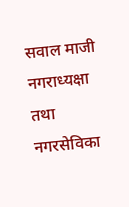सवाल माजी नगराध्यक्षा तथा नगरसेविका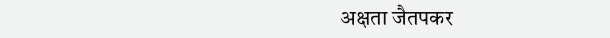अक्षता जैतपकर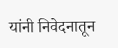यांनी निवेदनातून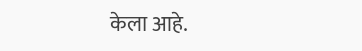केला आहे.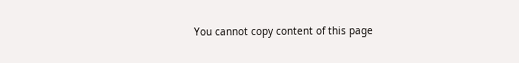You cannot copy content of this page